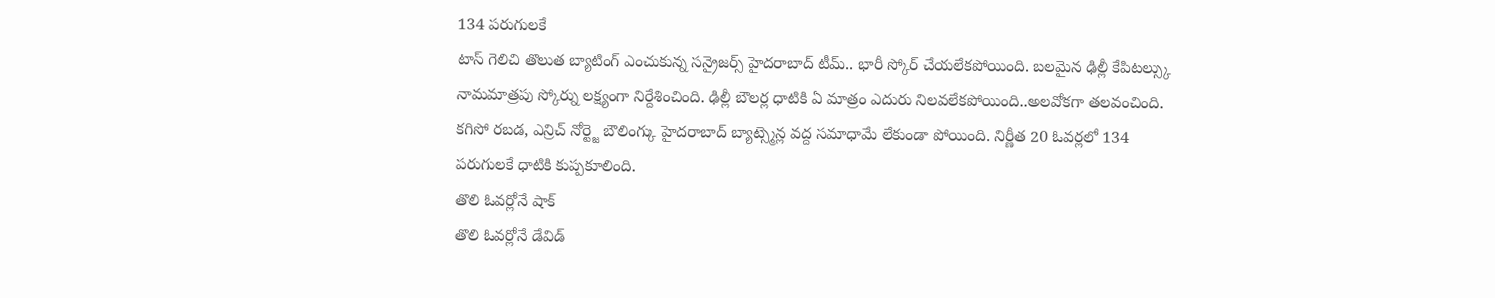134 పరుగులకే
టాస్ గెలిచి తొలుత బ్యాటింగ్ ఎంచుకున్న సన్రైజర్స్ హైదరాబాద్ టీమ్.. భారీ స్కోర్ చేయలేకపోయింది. బలమైన ఢిల్లీ కేపిటల్స్కు నామమాత్రపు స్కోర్ను లక్ష్యంగా నిర్దేశించింది. ఢిల్లీ బౌలర్ల ధాటికి ఏ మాత్రం ఎదురు నిలవలేకపోయింది..అలవోకగా తలవంచింది. కగిసో రబడ, ఎన్రిచ్ నోర్ట్జె బౌలింగ్కు హైదరాబాద్ బ్యాట్స్మెన్ల వద్ద సమాధామే లేకుండా పోయింది. నిర్ణీత 20 ఓవర్లలో 134 పరుగులకే ధాటికి కుప్పకూలింది.
తొలి ఓవర్లోనే షాక్
తొలి ఓవర్లోనే డేవిడ్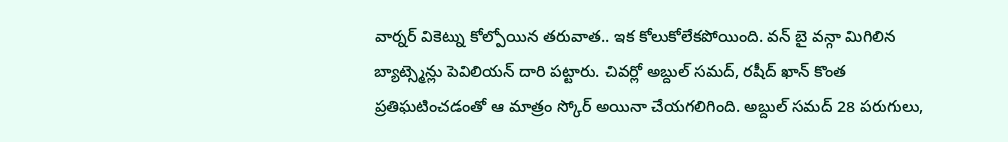వార్నర్ వికెట్ను కోల్పోయిన తరువాత.. ఇక కోలుకోలేకపోయింది. వన్ బై వన్గా మిగిలిన బ్యాట్స్మెన్లు పెవిలియన్ దారి పట్టారు. చివర్లో అబ్దుల్ సమద్, రషీద్ ఖాన్ కొంత ప్రతిఘటించడంతో ఆ మాత్రం స్కోర్ అయినా చేయగలిగింది. అబ్దుల్ సమద్ 28 పరుగులు,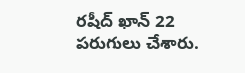రషీద్ ఖాన్ 22 పరుగులు చేశారు.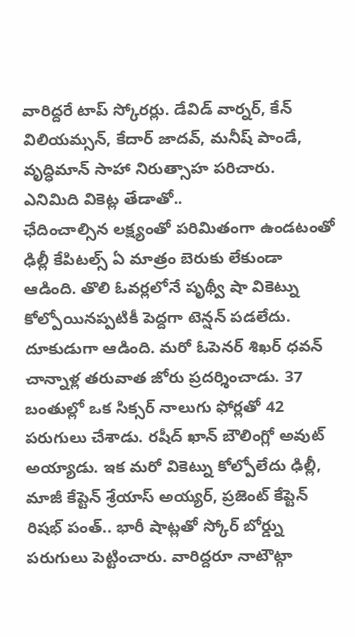వారిద్దరే టాప్ స్కోరర్లు. డేవిడ్ వార్నర్, కేన్ విలియమ్సన్, కేదార్ జాదవ్, మనీష్ పాండే, వృద్ధిమాన్ సాహా నిరుత్సాహ పరిచారు.
ఎనిమిది వికెట్ల తేడాతో..
ఛేదించాల్సిన లక్ష్యంతో పరిమితంగా ఉండటంతో ఢిల్లీ కేపిటల్స్ ఏ మాత్రం బెరుకు లేకుండా ఆడింది. తొలి ఓవర్లలోనే పృథ్వీ షా వికెట్ను కోల్పోయినప్పటికీ పెద్దగా టెన్షన్ పడలేదు. దూకుడుగా ఆడింది. మరో ఓపెనర్ శిఖర్ ధవన్ చాన్నాళ్ల తరువాత జోరు ప్రదర్శించాడు. 37 బంతుల్లో ఒక సిక్సర్ నాలుగు ఫోర్లతో 42 పరుగులు చేశాడు. రషీద్ ఖాన్ బౌలింగ్లో అవుట్ అయ్యాడు. ఇక మరో వికెట్ను కోల్పోలేదు ఢిల్లీ, మాజీ కేప్టెన్ శ్రేయాస్ అయ్యర్, ప్రజెంట్ కేప్టెన్ రిషభ్ పంత్.. భారీ షాట్లతో స్కోర్ బోర్డ్ను పరుగులు పెట్టించారు. వారిద్దరూ నాటౌట్గా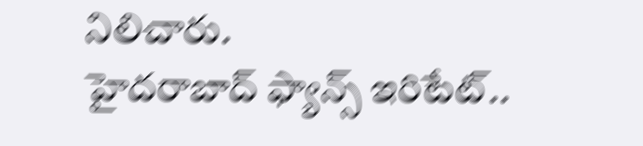నిలిచారు.
హైదరాబాద్ ఫ్యాన్స్ ఇరిటేట్..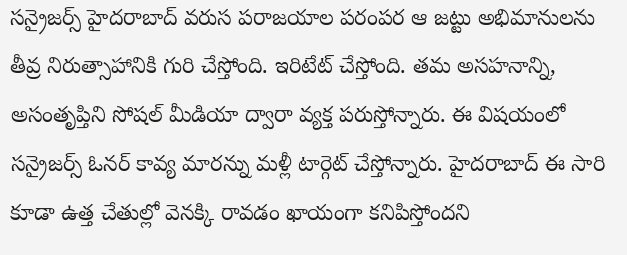సన్రైజర్స్ హైదరాబాద్ వరుస పరాజయాల పరంపర ఆ జట్టు అభిమానులను తీవ్ర నిరుత్సాహానికి గురి చేస్తోంది. ఇరిటేట్ చేస్తోంది. తమ అసహనాన్ని, అసంతృప్తిని సోషల్ మీడియా ద్వారా వ్యక్త పరుస్తోన్నారు. ఈ విషయంలో సన్రైజర్స్ ఓనర్ కావ్య మారన్ను మళ్లీ టార్గెట్ చేస్తోన్నారు. హైదరాబాద్ ఈ సారి కూడా ఉత్త చేతుల్లో వెనక్కి రావడం ఖాయంగా కనిపిస్తోందని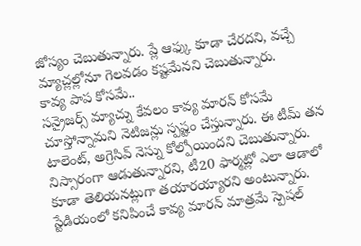జోస్యం చెబుతున్నారు. ప్లే ఆఫ్కు కూడా చేరదని, వచ్చే మ్యాచ్లల్లోనూ గెలవడం కష్టమేనని చెబుతున్నారు.
కావ్య పాప కోసమే..
సన్రైజర్స్ మ్యాచ్ను కేవలం కావ్య మారన్ కోసమే చూస్తోన్నామని నెటిజన్లు స్పష్టం చేస్తున్నారు. ఈ టీమ్ తన టాలెంట్, అగ్రెసివ్ నెస్ను కోల్పోయిందని చెబుతున్నారు. నిస్సారంగా ఆడుతున్నారని, టీ20 ఫార్మట్లో ఎలా ఆడాలో కూడా తెలియనట్లుగా తయారయ్యారని అంటున్నారు. స్టేడియంలో కనిపించే కావ్య మారన్ మాత్రమే స్పెషల్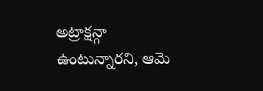అట్రాక్షన్గా ఉంటున్నారని, ఆమె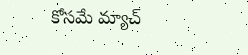కోసమే మ్యాచ్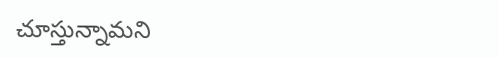చూస్తున్నామని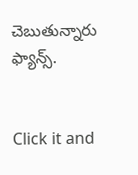చెబుతున్నారు ఫ్యాన్స్.


Click it and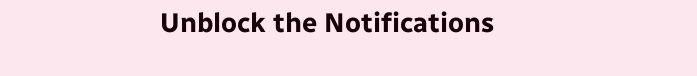Unblock the Notifications